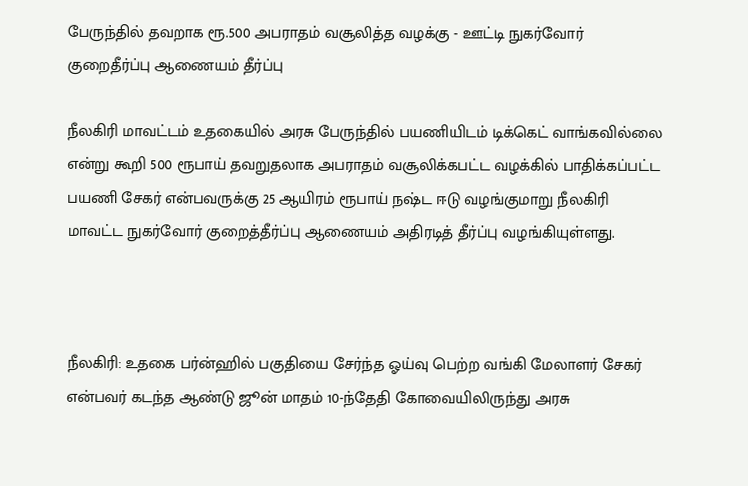பேருந்தில் தவறாக ரூ.500 அபராதம் வசூலித்த வழக்கு - ஊட்டி நுகர்வோர் குறைதீர்ப்பு ஆணையம் தீர்ப்பு

நீலகிரி மாவட்டம் உதகையில் அரசு பேருந்தில் பயணியிடம் டிக்கெட் வாங்கவில்லை என்று கூறி 500 ரூபாய் தவறுதலாக அபராதம் வசூலிக்கபட்ட வழக்கில் பாதிக்கப்பட்ட பயணி சேகர் என்பவருக்கு 25 ஆயிரம் ரூபாய் நஷ்ட ஈடு வழங்குமாறு நீலகிரி மாவட்ட நுகர்வோர் குறைத்தீர்ப்பு ஆணையம் அதிரடித் தீர்ப்பு வழங்கியுள்ளது.



நீலகிரி: உதகை பர்ன்ஹில் பகுதியை சேர்ந்த ஓய்வு பெற்ற வங்கி மேலாளர் சேகர் என்பவர் கடந்த ஆண்டு ஜூன் மாதம் 10-ந்தேதி கோவையிலிருந்து அரசு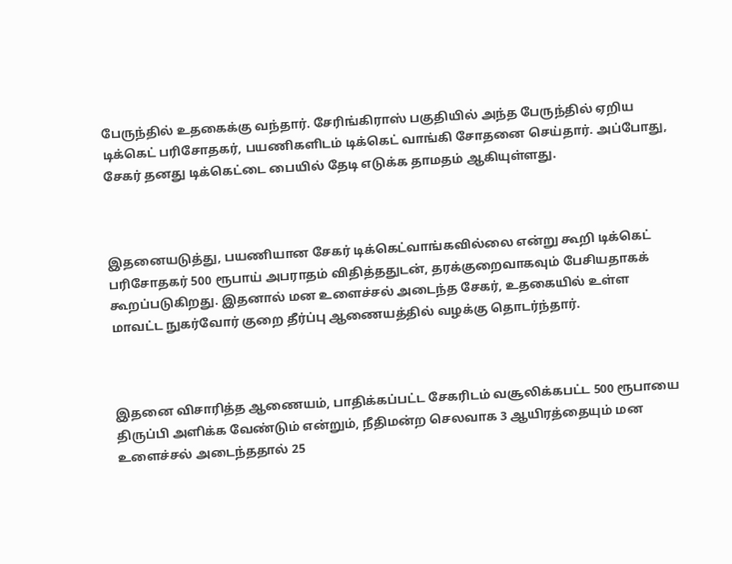பேருந்தில் உதகைக்கு வந்தார். சேரிங்கிராஸ் பகுதியில் அந்த பேருந்தில் ஏறிய டிக்கெட் பரிசோதகர், பயணிகளிடம் டிக்கெட் வாங்கி சோதனை செய்தார். அப்போது, சேகர் தனது டிக்கெட்டை பையில் தேடி எடுக்க தாமதம் ஆகியுள்ளது.



இதனையடுத்து, பயணியான சேகர் டிக்கெட்வாங்கவில்லை என்று கூறி டிக்கெட் பரிசோதகர் 500 ரூபாய் அபராதம் விதித்ததுடன், தரக்குறைவாகவும் பேசியதாகக் கூறப்படுகிறது. இதனால் மன உளைச்சல் அடைந்த சேகர், உதகையில் உள்ள மாவட்ட நுகர்வோர் குறை தீர்ப்பு ஆணையத்தில் வழக்கு தொடர்ந்தார்.



இதனை விசாரித்த ஆணையம், பாதிக்கப்பட்ட சேகரிடம் வசூலிக்கபட்ட 500 ரூபாயை திருப்பி அளிக்க வேண்டும் என்றும், நீதிமன்ற செலவாக 3 ஆயிரத்தையும் மன உளைச்சல் அடைந்ததால் 25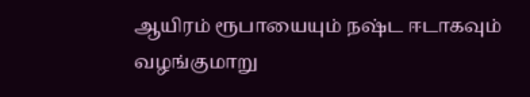ஆயிரம் ரூபாயையும் நஷ்ட ஈடாகவும் வழங்குமாறு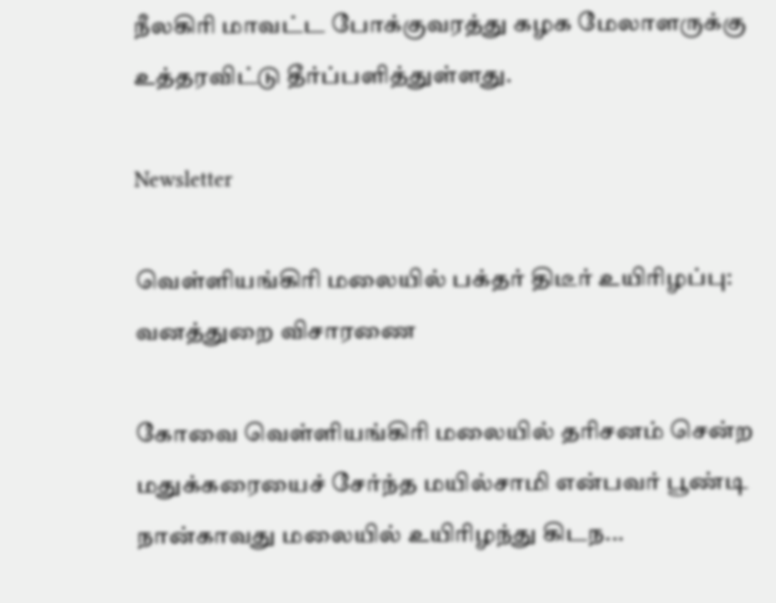நீலகிரி மாவட்ட போக்குவரத்து கழக மேலாளருக்கு உத்தரவிட்டு தீர்ப்பளித்துள்ளது.

Newsletter

வெள்ளியங்கிரி மலையில் பக்தர் திடீர் உயிரிழப்பு: வனத்துறை விசாரணை

கோவை வெள்ளியங்கிரி மலையில் தரிசனம் சென்ற மதுக்கரையைச் சேர்ந்த மயில்சாமி என்பவர் பூண்டி நான்காவது மலையில் உயிரிழந்து கிடந...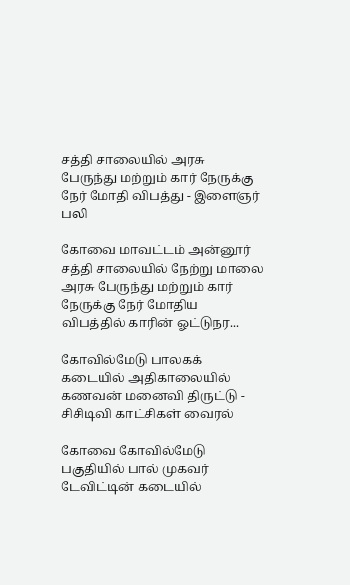சத்தி சாலையில் அரசு பேருந்து மற்றும் கார் நேருக்கு நேர் மோதி விபத்து - இளைஞர் பலி

கோவை மாவட்டம் அன்னூர் சத்தி சாலையில் நேற்று மாலை அரசு பேருந்து மற்றும் கார் நேருக்கு நேர் மோதிய விபத்தில் காரின் ஓட்டுநர...

கோவில்மேடு பாலகக் கடையில் அதிகாலையில் கணவன் மனைவி திருட்டு - சிசிடிவி காட்சிகள் வைரல்

கோவை கோவில்மேடு பகுதியில் பால் முகவர் டேவிட்டின் கடையில்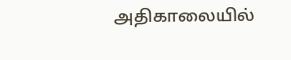அதிகாலையில்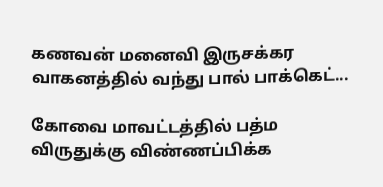கணவன் மனைவி இருசக்கர வாகனத்தில் வந்து பால் பாக்கெட்...

கோவை மாவட்டத்தில் பத்ம விருதுக்கு விண்ணப்பிக்க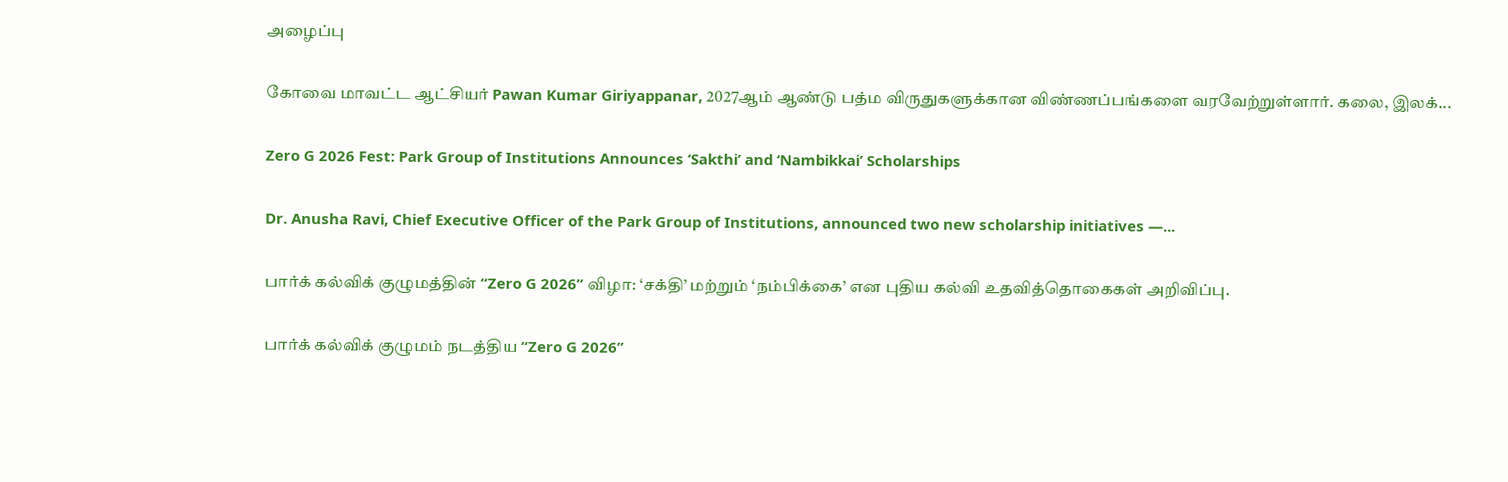அழைப்பு

கோவை மாவட்ட ஆட்சியர் Pawan Kumar Giriyappanar, 2027ஆம் ஆண்டு பத்ம விருதுகளுக்கான விண்ணப்பங்களை வரவேற்றுள்ளார். கலை, இலக்...

Zero G 2026 Fest: Park Group of Institutions Announces ‘Sakthi’ and ‘Nambikkai’ Scholarships

Dr. Anusha Ravi, Chief Executive Officer of the Park Group of Institutions, announced two new scholarship initiatives —...

பார்க் கல்விக் குழுமத்தின் “Zero G 2026” விழா: ‘சக்தி’ மற்றும் ‘நம்பிக்கை’ என புதிய கல்வி உதவித்தொகைகள் அறிவிப்பு.

பார்க் கல்விக் குழுமம் நடத்திய “Zero G 2026”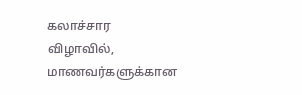கலாச்சார விழாவில், மாணவர்களுக்கான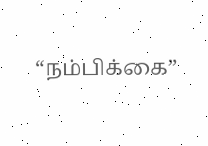“நம்பிக்கை”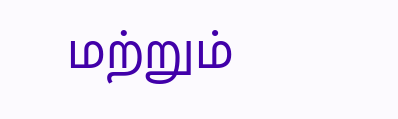மற்றும்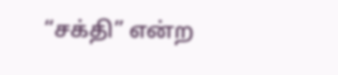“சக்தி” என்ற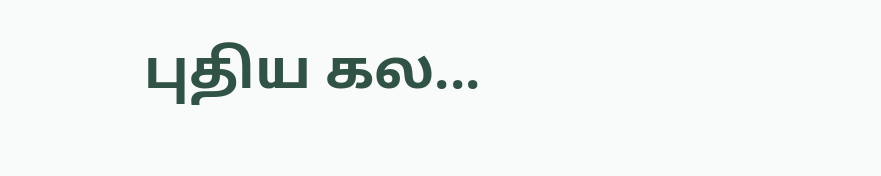புதிய கல...